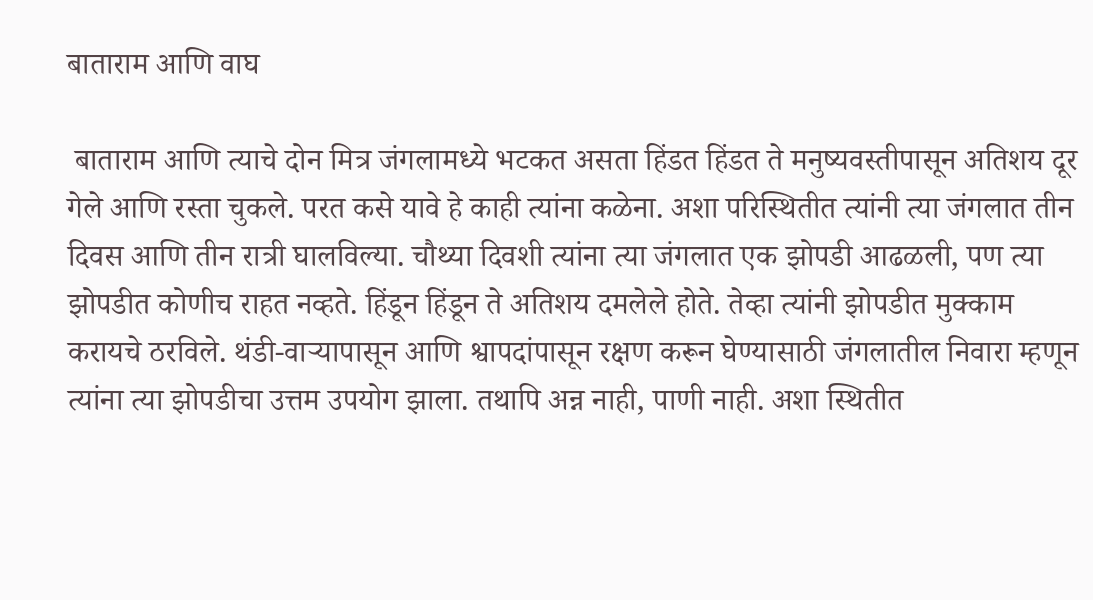बाताराम आणि वाघ

 बाताराम आणि त्याचे दोन मित्र जंगलामध्ये भटकत असता हिंडत हिंडत ते मनुष्यवस्तीपासून अतिशय दूर गेले आणि रस्ता चुकले. परत कसे यावे हे काही त्यांना कळेना. अशा परिस्थितीत त्यांनी त्या जंगलात तीन दिवस आणि तीन रात्री घालविल्या. चौथ्या दिवशी त्यांना त्या जंगलात एक झोपडी आढळली‚ पण त्या झोपडीत कोणीच राहत नव्हते. हिंडून हिंडून ते अतिशय दमलेले होते. तेव्हा त्यांनी झोपडीत मुक्काम करायचे ठरविले. थंडी-वाऱ्यापासून आणि श्वापदांपासून रक्षण करून घेण्यासाठी जंगलातील निवारा म्हणून त्यांना त्या झोपडीचा उत्तम उपयोग झाला. तथापि अन्न नाही‚ पाणी नाही. अशा स्थितीत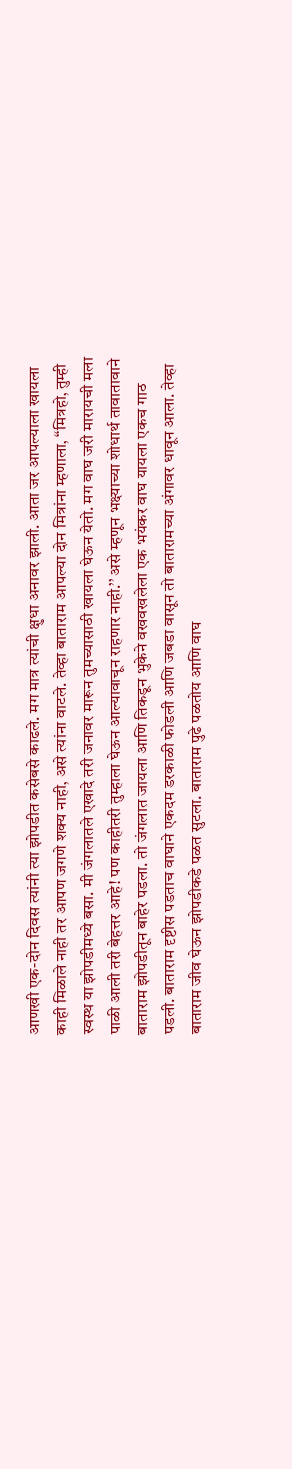आणखी एक-दोन दिवस त्यांनी त्या झोपडीत कसेबसे काढले. मग मात्र त्यांची क्षुधा अनावर झाली. आता जर आपल्याला खायला काही मिळाले नाही तर आपण जगणे शक्य नाही‚ असे त्यांना वाटले. तेव्हा बाताराम आपल्या दोन मित्रांना म्हणाला‚ ‘‘मित्रहो‚ तुम्ही स्वस्थ या झोपडीमध्ये बसा. मी जंगलातले एखादे तरी जनावर मारून तुमच्यासाठी खायला घेऊन येतो. मग वाघ जरी मारायची मला पाळी आली तरी बेहत्तर आहे! पण काहीतरी तुम्हाला घेऊन आल्यावाचून राहणार नाही.’’ असे म्हणून भक्ष्याच्या शोधार्थ तावातावाने बाताराम झोपडीतून बाहेर पडला. तो जंगलात जायला आणि तिकडून भुकेने वखवखलेला एक भयंकर वाघ यायला एकच गाठ पडली. बाताराम दृष्टीस पडताच वाघाने एकदम डरकाळी फोडली आणि जबडा वासून तो बातारामच्या अंगावर धावून आला. तेव्हा बाताराम जीव घेऊन झोपडीकडे पळत सुटला. बाताराम पुढे पळतोय आणि वाघ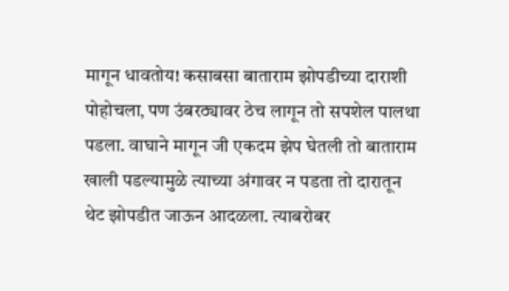मागून धावतोय! कसाबसा बाताराम झोपडीच्या दाराशी पोहोचला‚ पण उंबरठ्यावर ठेच लागून तो सपशेल पालथा पडला. वाघाने मागून जी एकदम झेप घेतली तो बाताराम खाली पडल्यामुळे त्याच्या अंगावर न पडता तो दारातून थेट झोपडीत जाऊन आदळला. त्याबरोबर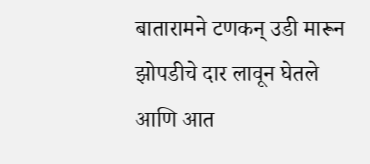बातारामने टणकन् उडी मारून झोपडीचे दार लावून घेतले आणि आत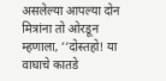असलेल्या आपल्या दोन मित्रांना तो ओरडून म्हणाला‚ ‘‘दोस्तहो! या वाघाचे कातडे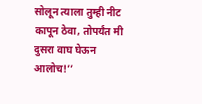सोलून त्याला तुम्ही नीट कापून ठेवा‚ तोपर्यंत मी दुसरा वाघ घेऊन आलोच!’’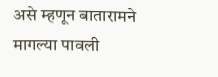असे म्हणून बातारामने मागल्या पावली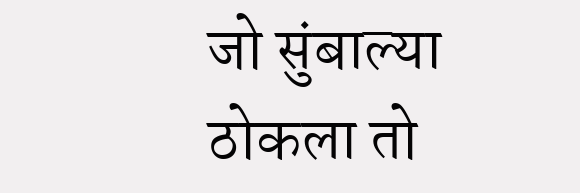जो सुंबाल्या ठोकला तो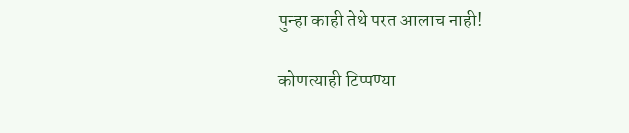पुन्हा काही तेथे परत आलाच नाही!

कोणत्याही टिप्पण्‍या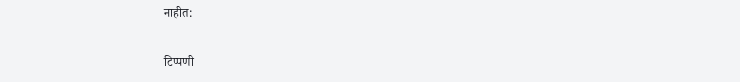नाहीत:

टिप्पणी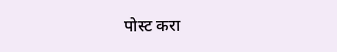पोस्ट करा